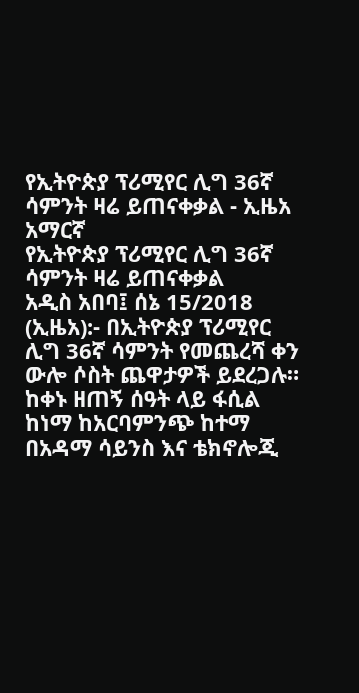የኢትዮጵያ ፕሪሚየር ሊግ 36ኛ ሳምንት ዛሬ ይጠናቀቃል - ኢዜአ አማርኛ
የኢትዮጵያ ፕሪሚየር ሊግ 36ኛ ሳምንት ዛሬ ይጠናቀቃል
አዲስ አበባ፤ ሰኔ 15/2018 (ኢዜአ):- በኢትዮጵያ ፕሪሚየር ሊግ 36ኛ ሳምንት የመጨረሻ ቀን ውሎ ሶስት ጨዋታዎች ይደረጋሉ።
ከቀኑ ዘጠኝ ሰዓት ላይ ፋሲል ከነማ ከአርባምንጭ ከተማ በአዳማ ሳይንስ እና ቴክኖሎጂ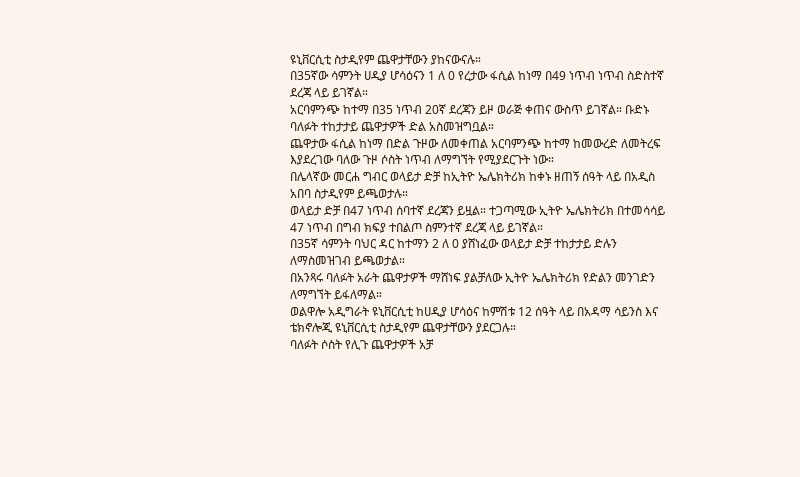ዩኒቨርሲቲ ስታዲየም ጨዋታቸውን ያከናውናሉ።
በ35ኛው ሳምንት ሀዲያ ሆሳዕናን 1 ለ 0 የረታው ፋሲል ከነማ በ49 ነጥብ ነጥብ ስድስተኛ ደረጃ ላይ ይገኛል።
አርባምንጭ ከተማ በ35 ነጥብ 20ኛ ደረጃን ይዞ ወራጅ ቀጠና ውስጥ ይገኛል። ቡድኑ ባለፉት ተከታታይ ጨዋታዎች ድል አስመዝግቧል።
ጨዋታው ፋሲል ከነማ በድል ጉዞው ለመቀጠል አርባምንጭ ከተማ ከመውረድ ለመትረፍ እያደረገው ባለው ጉዞ ሶስት ነጥብ ለማግኘት የሚያደርጉት ነው።
በሌላኛው መርሐ ግብር ወላይታ ድቻ ከኢትዮ ኤሌክትሪክ ከቀኑ ዘጠኝ ሰዓት ላይ በአዲስ አበባ ስታዲየም ይጫወታሉ።
ወላይታ ድቻ በ47 ነጥብ ሰባተኛ ደረጃን ይዟል። ተጋጣሚው ኢትዮ ኤሌክትሪክ በተመሳሳይ 47 ነጥብ በግብ ክፍያ ተበልጦ ስምንተኛ ደረጃ ላይ ይገኛል።
በ35ኛ ሳምንት ባህር ዳር ከተማን 2 ለ 0 ያሸነፈው ወላይታ ድቻ ተከታታይ ድሉን ለማስመዝገብ ይጫወታል።
በአንጻሩ ባለፉት አራት ጨዋታዎች ማሸነፍ ያልቻለው ኢትዮ ኤሌክትሪክ የድልን መንገድን ለማግኘት ይፋለማል።
ወልዋሎ አዲግራት ዩኒቨርሲቲ ከሀዲያ ሆሳዕና ከምሽቱ 12 ሰዓት ላይ በአዳማ ሳይንስ እና ቴክኖሎጂ ዩኒቨርሲቲ ስታዲየም ጨዋታቸውን ያደርጋሉ።
ባለፉት ሶስት የሊጉ ጨዋታዎች አቻ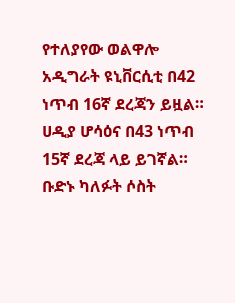የተለያየው ወልዋሎ አዲግራት ዩኒቨርሲቲ በ42 ነጥብ 16ኛ ደረጃን ይዟል።
ሀዲያ ሆሳዕና በ43 ነጥብ 15ኛ ደረጃ ላይ ይገኛል። ቡድኑ ካለፉት ሶስት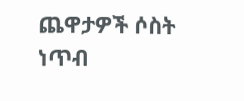ጨዋታዎች ሶስት ነጥብ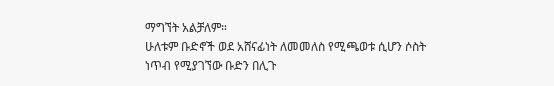ማግኘት አልቻለም።
ሁለቱም ቡድኖች ወደ አሸናፊነት ለመመለስ የሚጫወቱ ሲሆን ሶስት ነጥብ የሚያገኘው ቡድን በሊጉ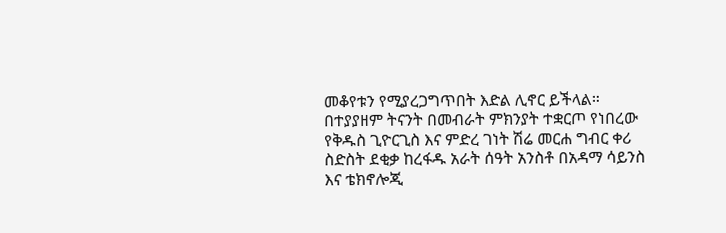መቆየቱን የሚያረጋግጥበት እድል ሊኖር ይችላል።
በተያያዘም ትናንት በመብራት ምክንያት ተቋርጦ የነበረው የቅዱስ ጊዮርጊስ እና ምድረ ገነት ሽሬ መርሐ ግብር ቀሪ ስድስት ደቂቃ ከረፋዱ አራት ሰዓት አንስቶ በአዳማ ሳይንስ እና ቴክኖሎጂ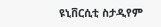ዩኒቨርሲቲ ስታዲየም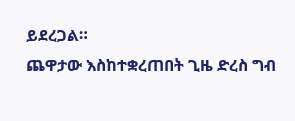ይደረጋል።
ጨዋታው እስከተቋረጠበት ጊዜ ድረስ ግብ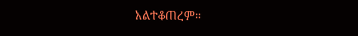አልተቆጠረም።